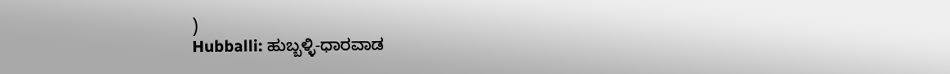)
Hubballi: ಹುಬ್ಬಳ್ಳಿ-ಧಾರವಾಡ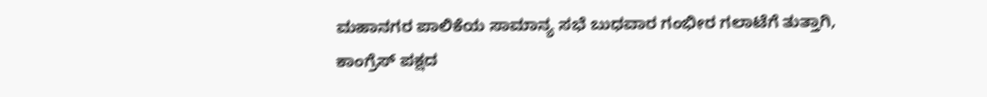ಮಹಾನಗರ ಪಾಲಿಕೆಯ ಸಾಮಾನ್ಯ ಸಭೆ ಬುಧವಾರ ಗಂಭೀರ ಗಲಾಟೆಗೆ ತುತ್ತಾಗಿ, ಕಾಂಗ್ರೆಸ್ ಪಕ್ಷದ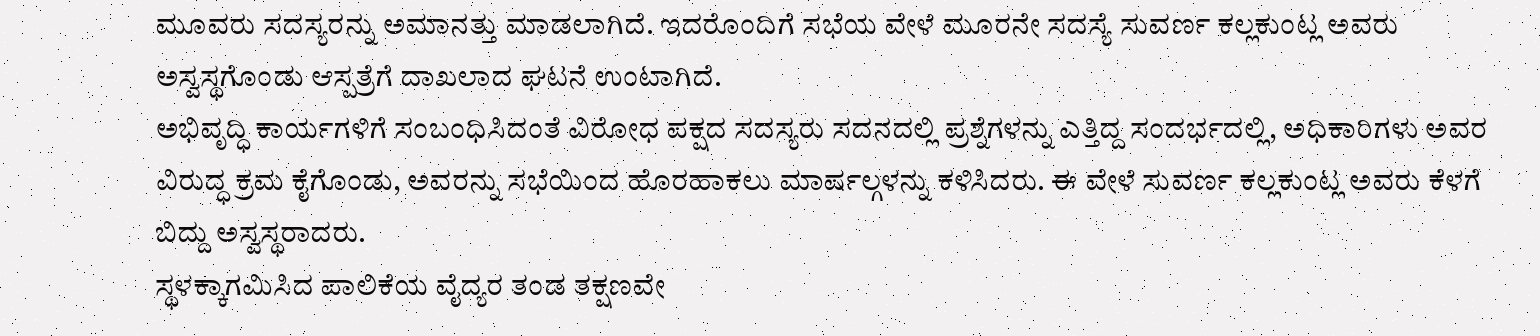ಮೂವರು ಸದಸ್ಯರನ್ನು ಅಮಾನತ್ತು ಮಾಡಲಾಗಿದೆ. ಇದರೊಂದಿಗೆ ಸಭೆಯ ವೇಳೆ ಮೂರನೇ ಸದಸ್ಯೆ ಸುವರ್ಣ ಕಲ್ಲಕುಂಟ್ಲ ಅವರು ಅಸ್ವಸ್ಥಗೊಂಡು ಆಸ್ಪತ್ರೆಗೆ ದಾಖಲಾದ ಘಟನೆ ಉಂಟಾಗಿದೆ.
ಅಭಿವೃದ್ಧಿ ಕಾರ್ಯಗಳಿಗೆ ಸಂಬಂಧಿಸಿದಂತೆ ವಿರೋಧ ಪಕ್ಷದ ಸದಸ್ಯರು ಸದನದಲ್ಲಿ ಪ್ರಶ್ನೆಗಳನ್ನು ಎತ್ತಿದ್ದ ಸಂದರ್ಭದಲ್ಲಿ, ಅಧಿಕಾರಿಗಳು ಅವರ ವಿರುದ್ಧ ಕ್ರಮ ಕೈಗೊಂಡು, ಅವರನ್ನು ಸಭೆಯಿಂದ ಹೊರಹಾಕಲು ಮಾರ್ಷಲ್ಗಳನ್ನು ಕಳಿಸಿದರು. ಈ ವೇಳೆ ಸುವರ್ಣ ಕಲ್ಲಕುಂಟ್ಲ ಅವರು ಕೆಳಗೆ ಬಿದ್ದು ಅಸ್ವಸ್ಥರಾದರು.
ಸ್ಥಳಕ್ಕಾಗಮಿಸಿದ ಪಾಲಿಕೆಯ ವೈದ್ಯರ ತಂಡ ತಕ್ಷಣವೇ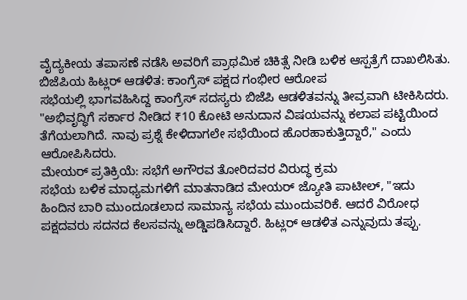ವೈದ್ಯಕೀಯ ತಪಾಸಣೆ ನಡೆಸಿ ಅವರಿಗೆ ಪ್ರಾಥಮಿಕ ಚಿಕಿತ್ಸೆ ನೀಡಿ ಬಳಿಕ ಆಸ್ಪತ್ರೆಗೆ ದಾಖಲಿಸಿತು.
ಬಿಜೆಪಿಯ ಹಿಟ್ಲರ್ ಆಡಳಿತ: ಕಾಂಗ್ರೆಸ್ ಪಕ್ಷದ ಗಂಭೀರ ಆರೋಪ
ಸಭೆಯಲ್ಲಿ ಭಾಗವಹಿಸಿದ್ದ ಕಾಂಗ್ರೆಸ್ ಸದಸ್ಯರು ಬಿಜೆಪಿ ಆಡಳಿತವನ್ನು ತೀವ್ರವಾಗಿ ಟೀಕಿಸಿದರು. "ಅಭಿವೃದ್ಧಿಗೆ ಸರ್ಕಾರ ನೀಡಿದ ₹10 ಕೋಟಿ ಅನುದಾನ ವಿಷಯವನ್ನು ಕಲಾಪ ಪಟ್ಟಿಯಿಂದ ತೆಗೆಯಲಾಗಿದೆ. ನಾವು ಪ್ರಶ್ನೆ ಕೇಳಿದಾಗಲೇ ಸಭೆಯಿಂದ ಹೊರಹಾಕುತ್ತಿದ್ದಾರೆ," ಎಂದು ಆರೋಪಿಸಿದರು.
ಮೇಯರ್ ಪ್ರತಿಕ್ರಿಯೆ: ಸಭೆಗೆ ಅಗೌರವ ತೋರಿದವರ ವಿರುದ್ಧ ಕ್ರಮ
ಸಭೆಯ ಬಳಿಕ ಮಾಧ್ಯಮಗಳಿಗೆ ಮಾತನಾಡಿದ ಮೇಯರ್ ಜ್ಯೋತಿ ಪಾಟೀಲ್, "ಇದು ಹಿಂದಿನ ಬಾರಿ ಮುಂದೂಡಲಾದ ಸಾಮಾನ್ಯ ಸಭೆಯ ಮುಂದುವರಿಕೆ. ಆದರೆ ವಿರೋಧ ಪಕ್ಷದವರು ಸದನದ ಕೆಲಸವನ್ನು ಅಡ್ಡಿಪಡಿಸಿದ್ದಾರೆ. ಹಿಟ್ಲರ್ ಆಡಳಿತ ಎನ್ನುವುದು ತಪ್ಪು.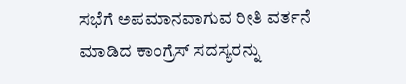ಸಭೆಗೆ ಅಪಮಾನವಾಗುವ ರೀತಿ ವರ್ತನೆ ಮಾಡಿದ ಕಾಂಗ್ರೆಸ್ ಸದಸ್ಯರನ್ನು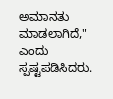ಅಮಾನತು ಮಾಡಲಾಗಿದೆ," ಎಂದು ಸ್ಪಷ್ಟಪಡಿಸಿದರು.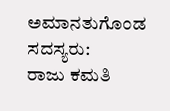ಅಮಾನತುಗೊಂಡ ಸದಸ್ಯರು:
ರಾಜು ಕಮತಿ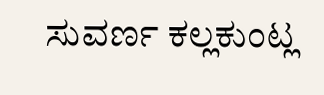ಸುವರ್ಣ ಕಲ್ಲಕುಂಟ್ಲ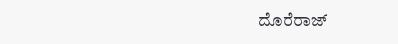ದೊರೆರಾಜ್